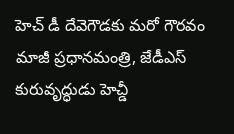హెచ్ డీ దేవెగౌడకు మరో గౌరవం
మాజీ ప్రధానమంత్రి, జేడీఎస్ కురువృద్ధుడు హెచ్డీ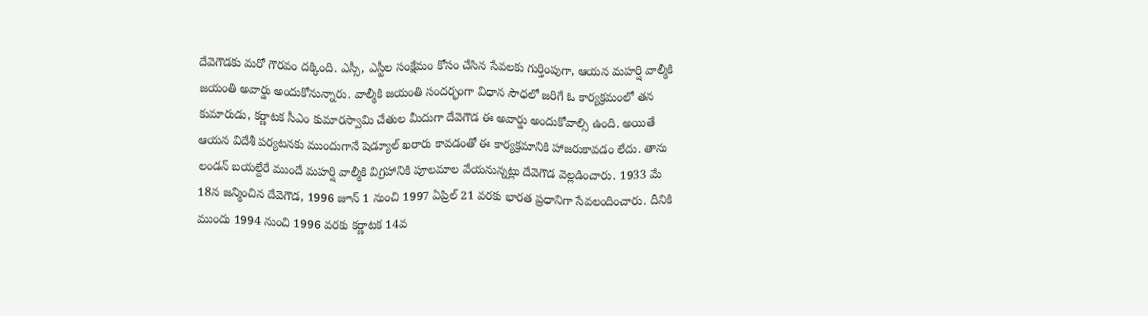దేవెగౌడకు మరో గౌరవం దక్కింది. ఎస్సీ, ఎస్టీల సంక్షేమం కోసం చేసిన సేవలకు గుర్తింపుగా, ఆయన మహర్షి వాల్మీకి జయంతి అవార్డు అందుకోనున్నారు. వాల్మీకి జయంతి సందర్భంగా విధాన సౌధలో జరిగే ఓ కార్యక్రమంలో తన కుమారుడు, కర్ణాటక సీఎం కుమారస్వామి చేతుల మీదుగా దేవెగౌడ ఈ అవార్డు అందుకోవాల్సి ఉంది. అయితే ఆయన విదేశీ పర్యటనకు ముందుగానే షెడ్యూల్ ఖరారు కావడంతో ఈ కార్యక్రమానికి హాజరుకావడం లేదు. తాను లండన్ బయల్దేరే ముందే మహర్షి వాల్మీకి విగ్రహానికి పూలమాల వేయనున్నట్లు దేవెగౌడ వెల్లడించారు. 1933 మే 18న జన్మించిన దేవెగౌడ, 1996 జూన్ 1 నుంచి 1997 ఏప్రిల్ 21 వరకు భారత ప్రధానిగా సేవలందించారు. దీనికి ముందు 1994 నుంచి 1996 వరకు కర్ణాటక 14వ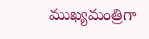ముఖ్యమంత్రిగా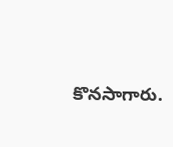కొనసాగారు.